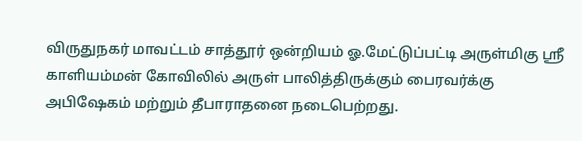விருதுநகர் மாவட்டம் சாத்தூர் ஒன்றியம் ஓ.மேட்டுப்பட்டி அருள்மிகு ஸ்ரீ காளியம்மன் கோவிலில் அருள் பாலித்திருக்கும் பைரவர்க்கு அபிஷேகம் மற்றும் தீபாராதனை நடைபெற்றது.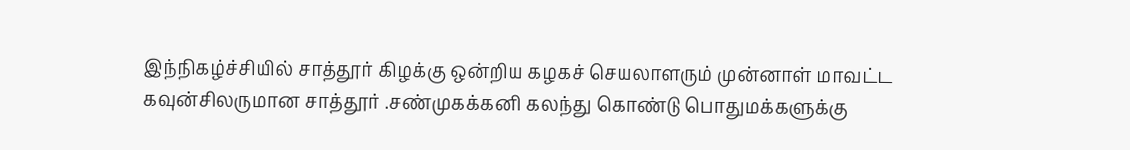இந்நிகழ்ச்சியில் சாத்தூர் கிழக்கு ஒன்றிய கழகச் செயலாளரும் முன்னாள் மாவட்ட கவுன்சிலருமான சாத்தூர் .சண்முகக்கனி கலந்து கொண்டு பொதுமக்களுக்கு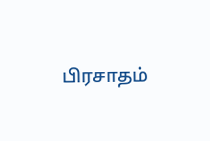பிரசாதம்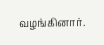வழங்கினார்.